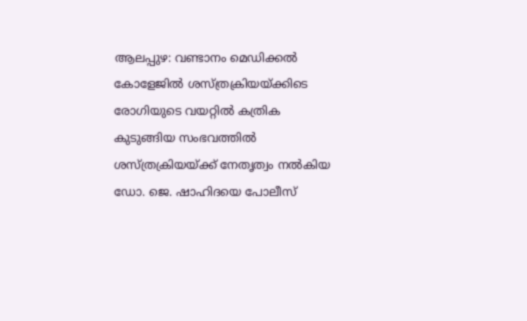ആലപ്പുഴ: വണ്ടാനം മെഡിക്കൽ കോളേജിൽ ശസ്ത്രക്രിയയ്ക്കിടെ രോഗിയുടെ വയറ്റിൽ കത്രിക കുടുങ്ങിയ സംഭവത്തിൽ ശസ്ത്രക്രിയയ്ക്ക് നേതൃത്വം നൽകിയ ഡോ. ജെ. ഷാഹിദയെ പോലീസ്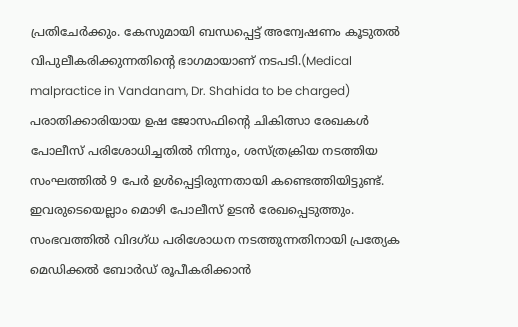പ്രതിചേർക്കും. കേസുമായി ബന്ധപ്പെട്ട് അന്വേഷണം കൂടുതൽ വിപുലീകരിക്കുന്നതിന്റെ ഭാഗമായാണ് നടപടി.(Medical malpractice in Vandanam, Dr. Shahida to be charged)
പരാതിക്കാരിയായ ഉഷ ജോസഫിന്റെ ചികിത്സാ രേഖകൾ പോലീസ് പരിശോധിച്ചതിൽ നിന്നും, ശസ്ത്രക്രിയ നടത്തിയ സംഘത്തിൽ 9 പേർ ഉൾപ്പെട്ടിരുന്നതായി കണ്ടെത്തിയിട്ടുണ്ട്. ഇവരുടെയെല്ലാം മൊഴി പോലീസ് ഉടൻ രേഖപ്പെടുത്തും. സംഭവത്തിൽ വിദഗ്ധ പരിശോധന നടത്തുന്നതിനായി പ്രത്യേക മെഡിക്കൽ ബോർഡ് രൂപീകരിക്കാൻ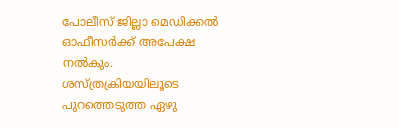പോലീസ് ജില്ലാ മെഡിക്കൽ ഓഫീസർക്ക് അപേക്ഷ നൽകും.
ശസ്ത്രക്രിയയിലൂടെ പുറത്തെടുത്ത ഏഴു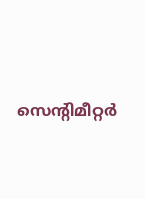സെന്റിമീറ്റർ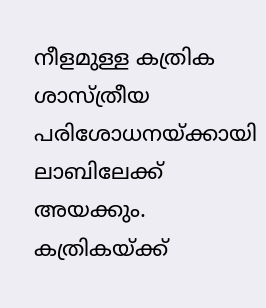നീളമുള്ള കത്രിക ശാസ്ത്രീയ പരിശോധനയ്ക്കായി ലാബിലേക്ക് അയക്കും. കത്രികയ്ക്ക്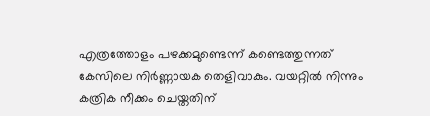എത്രത്തോളം പഴക്കമുണ്ടെന്ന് കണ്ടെത്തുന്നത് കേസിലെ നിർണ്ണായക തെളിവാകും. വയറ്റിൽ നിന്നും കത്രിക നീക്കം ചെയ്തതിന്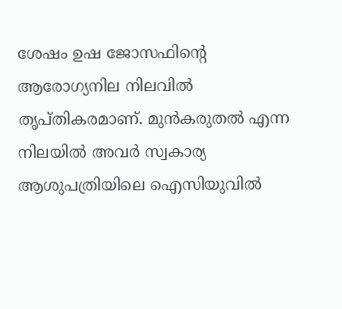ശേഷം ഉഷ ജോസഫിന്റെ ആരോഗ്യനില നിലവിൽ തൃപ്തികരമാണ്. മുൻകരുതൽ എന്ന നിലയിൽ അവർ സ്വകാര്യ ആശുപത്രിയിലെ ഐസിയുവിൽ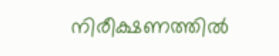നിരീക്ഷണത്തിൽ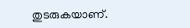തുടരുകയാണ്.